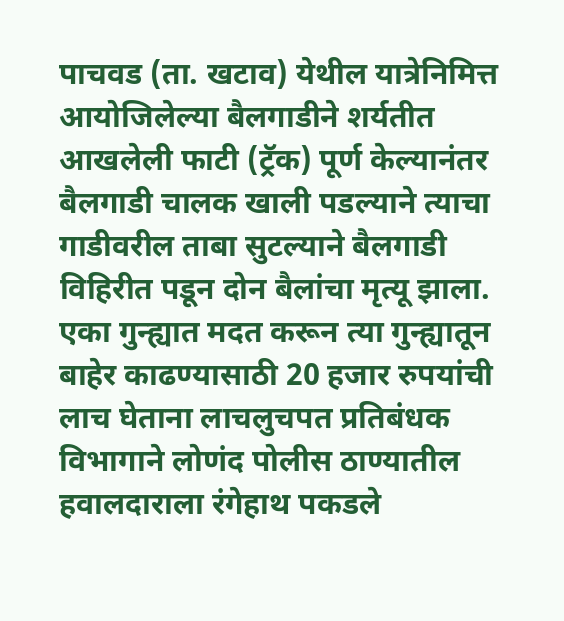पाचवड (ता. खटाव) येथील यात्रेनिमित्त आयोजिलेल्या बैलगाडीने शर्यतीत आखलेली फाटी (ट्रॅक) पूर्ण केल्यानंतर बैलगाडी चालक खाली पडल्याने त्याचा गाडीवरील ताबा सुटल्याने बैलगाडी विहिरीत पडून दोन बैलांचा मृत्यू झाला.
एका गुन्ह्यात मदत करून त्या गुन्ह्यातून बाहेर काढण्यासाठी 20 हजार रुपयांची लाच घेताना लाचलुचपत प्रतिबंधक विभागाने लोणंद पोलीस ठाण्यातील हवालदाराला रंगेहाथ पकडले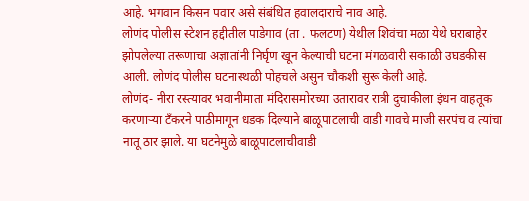आहे. भगवान किसन पवार असे संबंधित हवालदाराचे नाव आहे.
लोणंद पोलीस स्टेशन हद्दीतील पाडेगाव (ता . फलटण) येथील शिवंचा मळा येथे घराबाहेर झोपलेल्या तरूणाचा अज्ञातांनी निर्घृण खून केल्याची घटना मंगळवारी सकाळी उघडकीस आली. लोणंद पोलीस घटनास्थळी पोहचले असुन चौकशी सुरू केली आहे.
लोणंद- नीरा रस्त्यावर भवानीमाता मंदिरासमोरच्या उतारावर रात्री दुचाकीला इंधन वाहतूक करणाऱ्या टँकरने पाठीमागून धडक दिल्याने बाळूपाटलाची वाडी गावचे माजी सरपंच व त्यांचा नातू ठार झाले. या घटनेमुळे बाळूपाटलाचीवाडी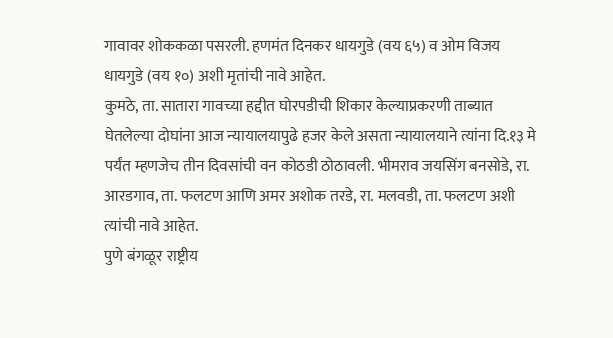गावावर शोककळा पसरली. हणमंत दिनकर धायगुडे (वय ६५) व ओम विजय धायगुडे (वय १०) अशी मृतांची नावे आहेत.
कुमठे, ता. सातारा गावच्या हद्दीत घोरपडीची शिकार केल्याप्रकरणी ताब्यात घेतलेल्या दोघांना आज न्यायालयापुढे हजर केले असता न्यायालयाने त्यांना दि.१३ मे पर्यंत म्हणजेच तीन दिवसांची वन कोठडी ठोठावली. भीमराव जयसिंग बनसोडे, रा. आरडगाव, ता. फलटण आणि अमर अशोक तरडे, रा. मलवडी, ता. फलटण अशी त्यांची नावे आहेत.
पुणे बंगळूर राष्ट्रीय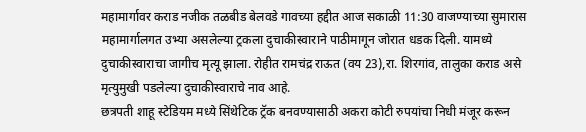महामार्गावर कराड नजीक तळबीड बेलवडे गावच्या हद्दीत आज सकाळी 11:30 वाजण्याच्या सुमारास महामार्गालगत उभ्या असलेल्या ट्रकला दुचाकीस्वाराने पाठीमागून जोरात धडक दिली. यामध्ये दुचाकीस्वाराचा जागीच मृत्यू झाला. रोहीत रामचंद्र राऊत (वय 23),रा. शिरगांव, तालुका कराड असे मृत्युमुखी पडलेल्या दुचाकीस्वाराचे नाव आहे.
छत्रपती शाहू स्टेडियम मध्ये सिंथेटिक ट्रॅक बनवण्यासाठी अकरा कोटी रुपयांचा निधी मंजूर करून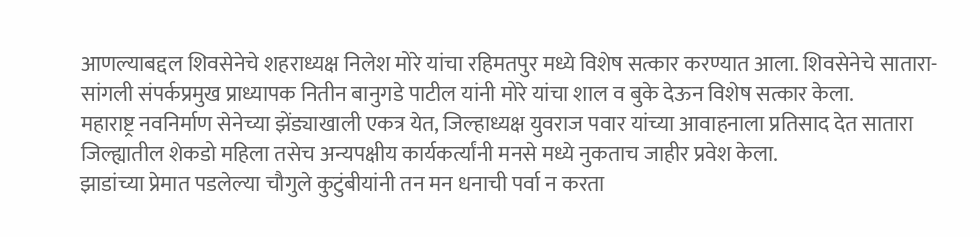आणल्याबद्दल शिवसेनेचे शहराध्यक्ष निलेश मोरे यांचा रहिमतपुर मध्ये विशेष सत्कार करण्यात आला. शिवसेनेचे सातारा-सांगली संपर्कप्रमुख प्राध्यापक नितीन बानुगडे पाटील यांनी मोरे यांचा शाल व बुके देऊन विशेष सत्कार केला.
महाराष्ट्र नवनिर्माण सेनेच्या झेंड्याखाली एकत्र येत, जिल्हाध्यक्ष युवराज पवार यांच्या आवाहनाला प्रतिसाद देत सातारा जिल्ह्यातील शेकडो महिला तसेच अन्यपक्षीय कार्यकर्त्यांनी मनसे मध्ये नुकताच जाहीर प्रवेश केला.
झाडांच्या प्रेमात पडलेल्या चौगुले कुटुंबीयांनी तन मन धनाची पर्वा न करता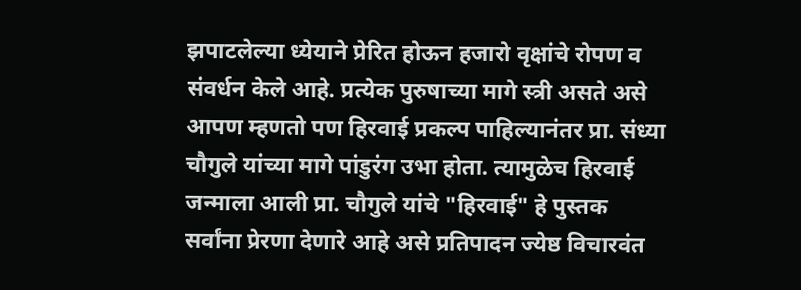झपाटलेल्या ध्येयाने प्रेरित होऊन हजारो वृक्षांचे रोपण व संवर्धन केले आहे. प्रत्येक पुरुषाच्या मागे स्त्री असते असे आपण म्हणतो पण हिरवाई प्रकल्प पाहिल्यानंतर प्रा. संध्या चौगुले यांच्या मागे पांडुरंग उभा होता. त्यामुळेच हिरवाई जन्माला आली प्रा. चौगुले यांचे "हिरवाई" हे पुस्तक सर्वांना प्रेरणा देणारे आहे असे प्रतिपादन ज्येष्ठ विचारवंत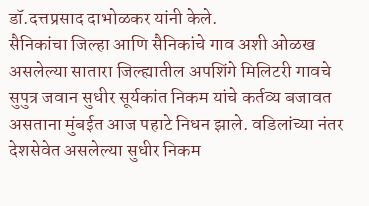डॉ.दत्तप्रसाद दाभोळकर यांनी केले.
सैनिकांचा जिल्हा आणि सैनिकांचे गाव अशी ओळख असलेल्या सातारा जिल्ह्यातील अपशिंगे मिलिटरी गावचे सुपुत्र जवान सुधीर सूर्यकांत निकम यांचे कर्तव्य बजावत असताना मुंबईत आज पहाटे निधन झाले. वडिलांच्या नंतर देशसेवेत असलेल्या सुधीर निकम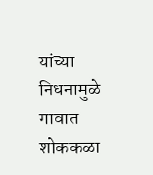यांच्या निधनामुळे गावात शोककळा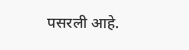पसरली आहे.